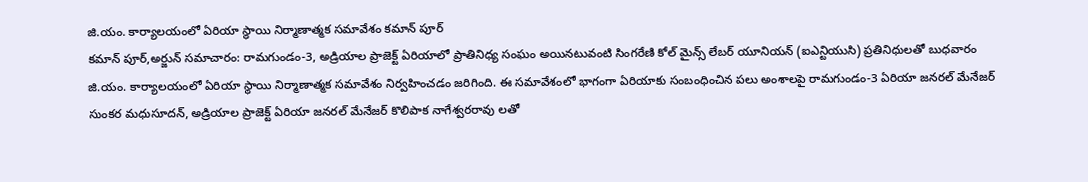జి.యం. కార్యాలయంలో ఏరియా స్థాయి నిర్మాణాత్మక సమావేశం కమాన్ పూర్
కమాన్ పూర్,అర్జున్ సమాచారం: రామగుండం-3, అడ్రియాల ప్రాజెక్ట్ ఏరియాలో ప్రాతినిధ్య సంఘం అయినటువంటి సింగరేణి కోల్ మైన్స్ లేబర్ యూనియన్ (ఐఎన్టియుసి) ప్రతినిధులతో బుధవారం జి.యం. కార్యాలయంలో ఏరియా స్థాయి నిర్మాణాత్మక సమావేశం నిర్వహించడం జరిగింది. ఈ సమావేశంలో భాగంగా ఏరియాకు సంబంధించిన పలు అంశాలపై రామగుండం-3 ఏరియా జనరల్ మేనేజర్ సుంకర మధుసూదన్, అడ్రియాల ప్రాజెక్ట్ ఏరియా జనరల్ మేనేజర్ కొలిపాక నాగేశ్వరరావు లతో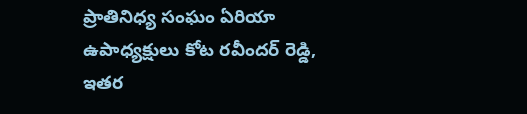ప్రాతినిధ్య సంఘం ఏరియా ఉపాధ్యక్షులు కోట రవీందర్ రెడ్డి, ఇతర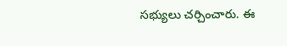సభ్యులు చర్చించారు. ఈ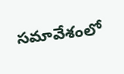సమావేశంలో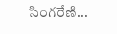సింగరేణి...